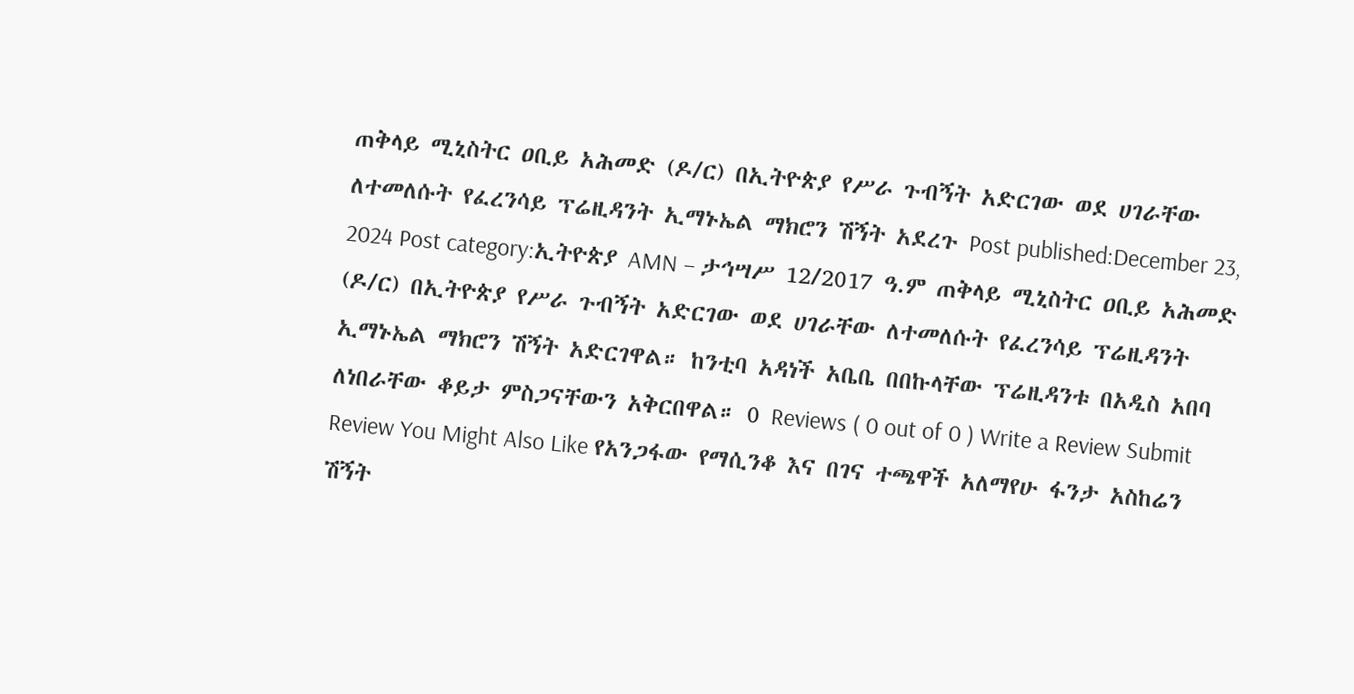ጠቅላይ ሚኒስትር ዐቢይ አሕመድ (ዶ/ር) በኢትዮጵያ የሥራ ጉብኝት አድርገው ወደ ሀገራቸው ለተመለሱት የፈረንሳይ ፕሬዚዳንት ኢማኑኤል ማክሮን ሽኝት አደረጉ Post published:December 23, 2024 Post category:ኢትዮጵያ AMN – ታኅሣሥ 12/2017 ዓ.ም ጠቅላይ ሚኒስትር ዐቢይ አሕመድ (ዶ/ር) በኢትዮጵያ የሥራ ጉብኝት አድርገው ወደ ሀገራቸው ለተመለሱት የፈረንሳይ ፕሬዚዳንት ኢማኑኤል ማክሮን ሽኝት አድርገዋል። ከንቲባ አዳነች አቤቤ በበኩላቸው ፕሬዚዳንቱ በአዲስ አበባ ለነበራቸው ቆይታ ምስጋናቸውን አቅርበዋል። 0 Reviews ( 0 out of 0 ) Write a Review Submit Review You Might Also Like የአንጋፋው የማሲንቆ እና በገና ተጫዋች አለማየሁ ፋንታ አስከሬን ሽኝት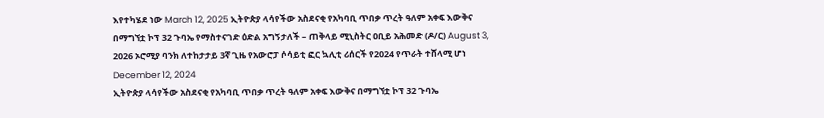እየተካሄደ ነው March 12, 2025 ኢትዮጵያ ላሳየችው አስደናቂ የአካባቢ ጥበቃ ጥረት ዓለም አቀፍ እውቅና በማግኘቷ ኮፕ 32 ጉባኤ የማስተናገድ ዕድል አግኝታለች – ጠቅላይ ሚኒስትር ዐቢይ አሕመድ (ዶ/ር) August 3, 2026 ኦሮሚያ ባንክ ለተከታታይ 3ኛ ጊዜ የአውሮፓ ሶሳይቲ ፎር ኳሊቲ ሪሰርች የ2024 የጥራት ተሸላሚ ሆነ December 12, 2024
ኢትዮጵያ ላሳየችው አስደናቂ የአካባቢ ጥበቃ ጥረት ዓለም አቀፍ እውቅና በማግኘቷ ኮፕ 32 ጉባኤ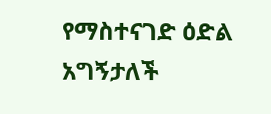የማስተናገድ ዕድል አግኝታለች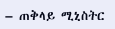– ጠቅላይ ሚኒስትር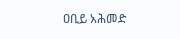ዐቢይ አሕመድ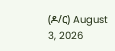(ዶ/ር) August 3, 2026